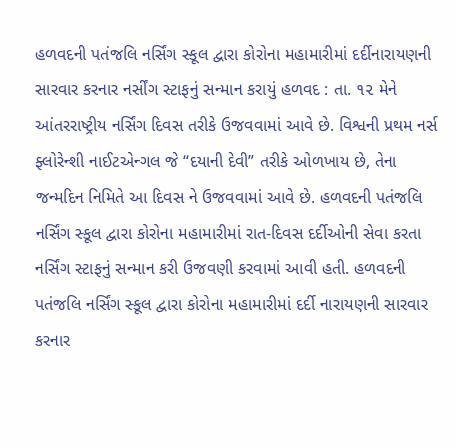હળવદની પતંજલિ નર્સિંગ સ્કૂલ દ્વારા કોરોના મહામારીમાં દર્દીનારાયણની સારવાર કરનાર નર્સીંગ સ્ટાફનું સન્માન કરાયું હળવદ : તા. ૧૨ મેને આંતરરાષ્ટ્રીય નર્સિંગ દિવસ તરીકે ઉજવવામાં આવે છે. વિશ્વની પ્રથમ નર્સ ફ્લોરેન્શી નાઈટએન્ગલ જે “દયાની દેવી” તરીકે ઓળખાય છે, તેના જન્મદિન નિમિતે આ દિવસ ને ઉજવવામાં આવે છે. હળવદની પતંજલિ નર્સિંગ સ્કૂલ દ્વારા કોરોના મહામારીમાં રાત-દિવસ દર્દીઓની સેવા કરતા નર્સિંગ સ્ટાફનું સન્માન કરી ઉજવણી કરવામાં આવી હતી. હળવદની પતંજલિ નર્સિંગ સ્કૂલ દ્વારા કોરોના મહામારીમાં દર્દી નારાયણની સારવાર કરનાર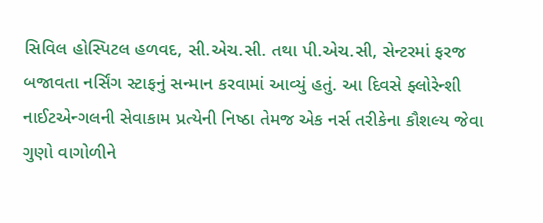સિવિલ હોસ્પિટલ હળવદ, સી.એચ.સી. તથા પી.એચ.સી, સેન્ટરમાં ફરજ બજાવતા નર્સિંગ સ્ટાફનું સન્માન કરવામાં આવ્યું હતું. આ દિવસે ફ્લોરેન્શી નાઈટએન્ગલની સેવાકામ પ્રત્યેની નિષ્ઠા તેમજ એક નર્સ તરીકેના કૌશલ્ય જેવા ગુણો વાગોળીને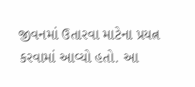જીવનમાં ઉતારવા માટેના પ્રયત્ન કરવામાં આવ્યો હતો. આ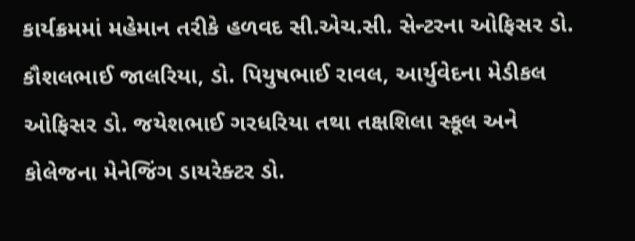કાર્યક્રમમાં મહેમાન તરીકે હળવદ સી.એચ.સી. સેન્ટરના ઓફિસર ડો. કૌશલભાઈ જાલરિયા, ડો. પિયુષભાઈ રાવલ, આર્યુવેદના મેડીકલ ઓફિસર ડો. જયેશભાઈ ગરધરિયા તથા તક્ષશિલા સ્કૂલ અને કોલેજના મેનેજિંગ ડાયરેક્ટર ડો.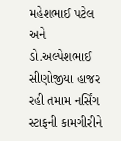મહેશભાઈ પટેલ અને ડો.અલ્પેશભાઈ સીણોજીયા હાજર રહી તમામ નર્સિંગ સ્ટાફની કામગીરીને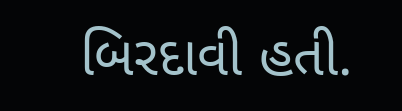બિરદાવી હતી.